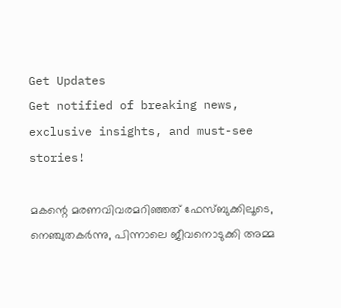Get Updates
Get notified of breaking news, exclusive insights, and must-see stories!

മകന്റെ മരണവിവരമറിഞ്ഞത് ഫേസ്ബുക്കിലൂടെ, നെഞ്ചുതകര്‍ന്നു, പിന്നാലെ ജീവനൊടുക്കി അമ്മ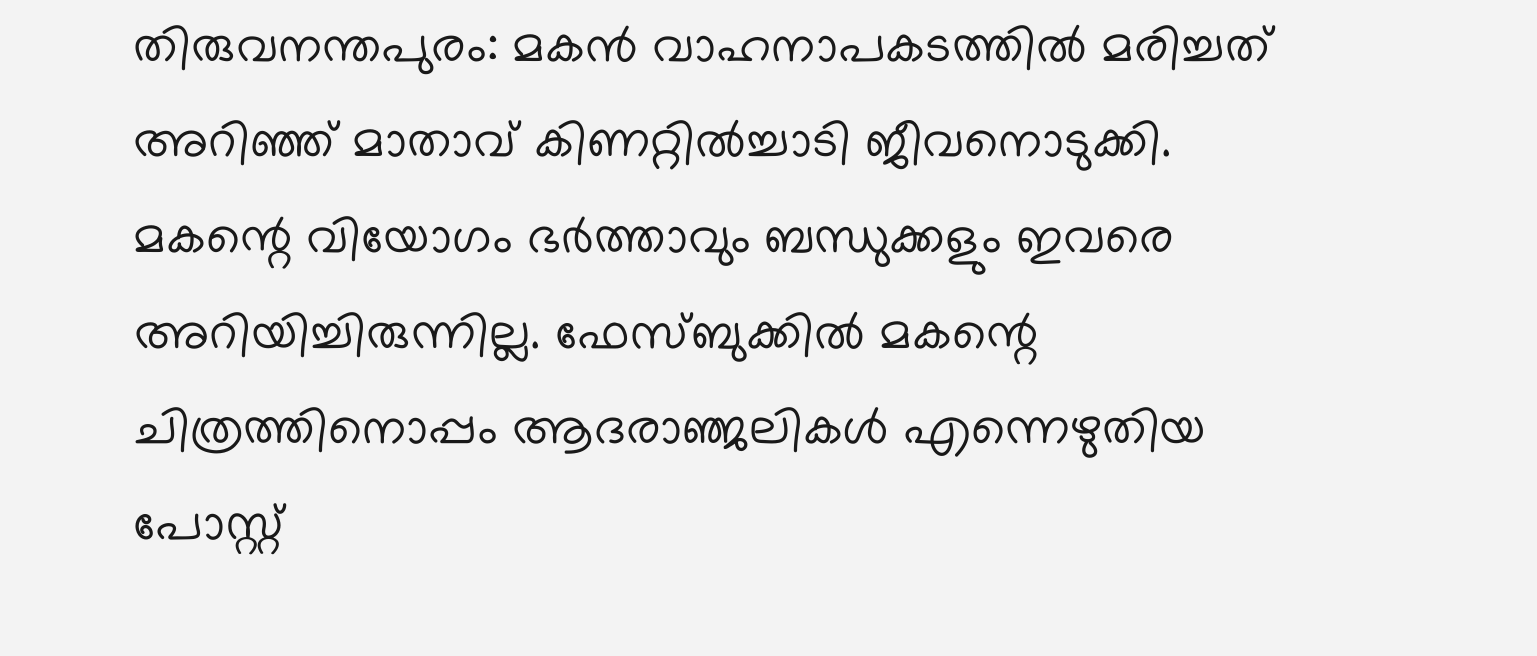തിരുവനന്തപുരം: മകന്‍ വാഹനാപകടത്തില്‍ മരിച്ചത് അറിഞ്ഞ് മാതാവ് കിണറ്റില്‍ച്ചാടി ജീവനൊടുക്കി. മകന്റെ വിയോഗം ഭര്‍ത്താവും ബന്ധുക്കളും ഇവരെ അറിയിച്ചിരുന്നില്ല. ഫേസ്ബുക്കില്‍ മകന്റെ ചിത്രത്തിനൊപ്പം ആദരാഞ്ജലികള്‍ എന്നെഴുതിയ പോസ്റ്റ്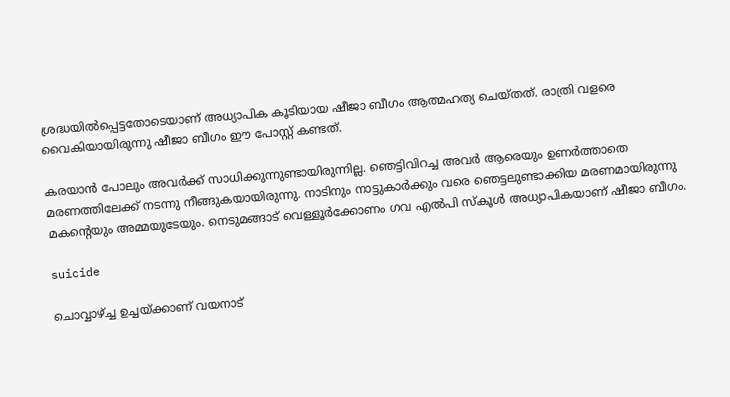ശ്രദ്ധയില്‍പ്പെട്ടതോടെയാണ് അധ്യാപിക കൂടിയായ ഷീജാ ബീഗം ആത്മഹത്യ ചെയ്തത്. രാത്രി വളരെ വൈകിയായിരുന്നു ഷീജാ ബീഗം ഈ പോസ്റ്റ് കണ്ടത്.

കരയാന്‍ പോലും അവര്‍ക്ക് സാധിക്കുന്നുണ്ടായിരുന്നില്ല. ഞെട്ടിവിറച്ച അവര്‍ ആരെയും ഉണര്‍ത്താതെ മരണത്തിലേക്ക് നടന്നു നീങ്ങുകയായിരുന്നു. നാടിനും നാട്ടുകാര്‍ക്കും വരെ ഞെട്ടലുണ്ടാക്കിയ മരണമായിരുന്നു മകന്റെയും അമ്മയുടേയും. നെടുമങ്ങാട് വെള്ളൂര്‍ക്കോണം ഗവ എല്‍പി സ്‌കൂള്‍ അധ്യാപികയാണ് ഷീജാ ബീഗം.

suicide

ചൊവ്വാഴ്ച്ച ഉച്ചയ്ക്കാണ് വയനാട്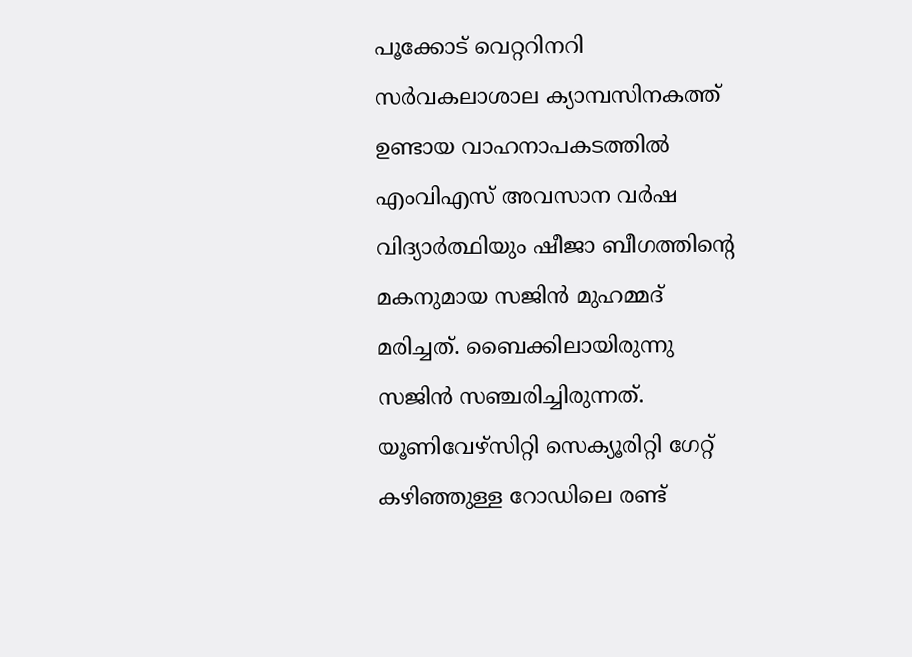പൂക്കോട് വെറ്ററിനറി സര്‍വകലാശാല ക്യാമ്പസിനകത്ത് ഉണ്ടായ വാഹനാപകടത്തില്‍ എംവിഎസ് അവസാന വര്‍ഷ വിദ്യാര്‍ത്ഥിയും ഷീജാ ബീഗത്തിന്റെ മകനുമായ സജിന്‍ മുഹമ്മദ് മരിച്ചത്. ബൈക്കിലായിരുന്നു സജിന്‍ സഞ്ചരിച്ചിരുന്നത്. യൂണിവേഴ്‌സിറ്റി സെക്യൂരിറ്റി ഗേറ്റ് കഴിഞ്ഞുള്ള റോഡിലെ രണ്ട്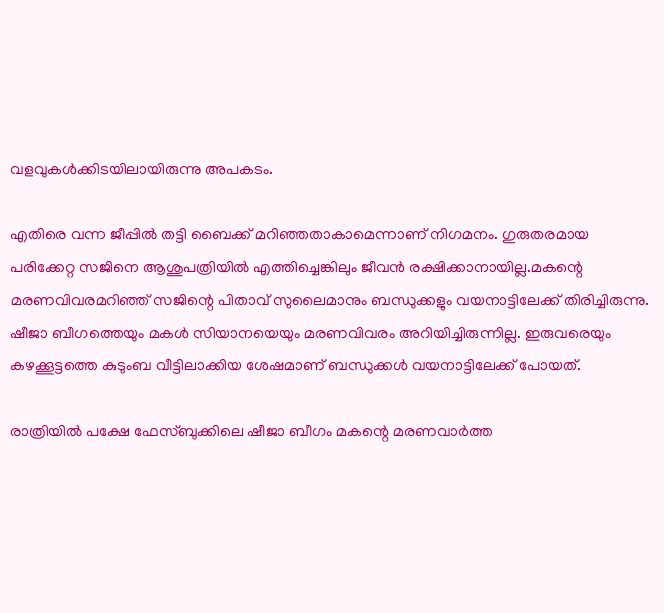വളവുകള്‍ക്കിടയിലായിരുന്നു അപകടം.

എതിരെ വന്ന ജീപ്പില്‍ തട്ടി ബൈക്ക് മറിഞ്ഞതാകാമെന്നാണ് നിഗമനം. ഗുരുതരമായ പരിക്കേറ്റ സജിനെ ആശുപത്രിയില്‍ എത്തിച്ചെങ്കിലും ജീവന്‍ രക്ഷിക്കാനായില്ല.മകന്റെ മരണവിവരമറിഞ്ഞ് സജിന്റെ പിതാവ് സുലൈമാനും ബന്ധുക്കളും വയനാട്ടിലേക്ക് തിരിച്ചിരുന്നു. ഷീജാ ബീഗത്തെയും മകള്‍ സിയാനയെയും മരണവിവരം അറിയിച്ചിരുന്നില്ല. ഇരുവരെയും കഴക്കൂട്ടത്തെ കുടുംബ വീട്ടിലാക്കിയ ശേഷമാണ് ബന്ധുക്കള്‍ വയനാട്ടിലേക്ക് പോയത്.

രാത്രിയില്‍ പക്ഷേ ഫേസ്ബുക്കിലെ ഷീജാ ബീഗം മകന്റെ മരണവാര്‍ത്ത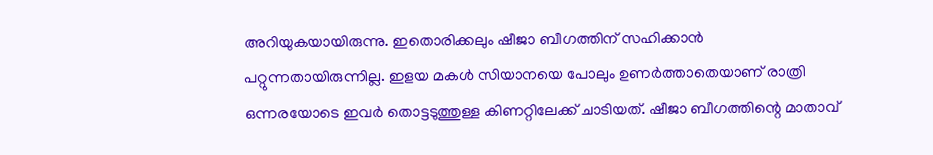അറിയുകയായിരുന്നു. ഇതൊരിക്കലും ഷീജാ ബീഗത്തിന് സഹിക്കാന്‍ പറ്റുന്നതായിരുന്നില്ല. ഇളയ മകള്‍ സിയാനയെ പോലും ഉണര്‍ത്താതെയാണ് രാത്രി ഒന്നരയോടെ ഇവര്‍ തൊട്ടടുത്തുള്ള കിണറ്റിലേക്ക് ചാടിയത്. ഷീജാ ബീഗത്തിന്റെ മാതാവ്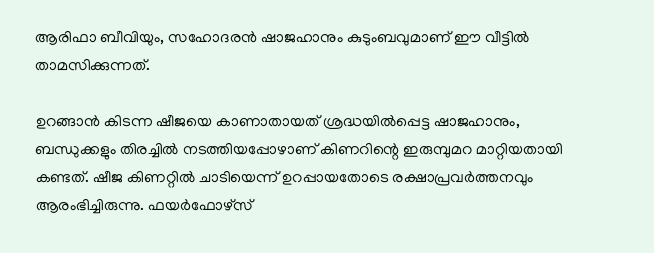ആരിഫാ ബീവിയും, സഹോദരന്‍ ഷാജഹാനും കുടുംബവുമാണ് ഈ വീട്ടില്‍ താമസിക്കുന്നത്.

ഉറങ്ങാന്‍ കിടന്ന ഷീജയെ കാണാതായത് ശ്രദ്ധയില്‍പ്പെട്ട ഷാജഹാനും, ബന്ധുക്കളും തിരച്ചില്‍ നടത്തിയപ്പോഴാണ് കിണറിന്റെ ഇരുമ്പുമറ മാറ്റിയതായി കണ്ടത്. ഷീജ കിണറ്റില്‍ ചാടിയെന്ന് ഉറപ്പായതോടെ രക്ഷാപ്രവര്‍ത്തനവും ആരംഭിച്ചിരുന്നു. ഫയര്‍ഫോഴ്‌സ്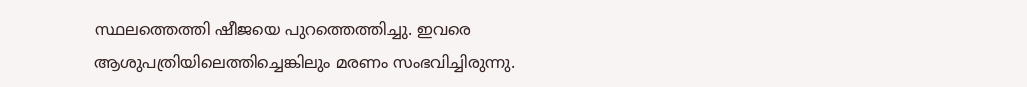സ്ഥലത്തെത്തി ഷീജയെ പുറത്തെത്തിച്ചു. ഇവരെ ആശുപത്രിയിലെത്തിച്ചെങ്കിലും മരണം സംഭവിച്ചിരുന്നു.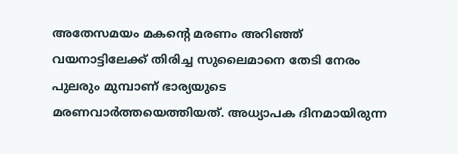അതേസമയം മകന്റെ മരണം അറിഞ്ഞ് വയനാട്ടിലേക്ക് തിരിച്ച സുലൈമാനെ തേടി നേരം പുലരും മുമ്പാണ് ഭാര്യയുടെ മരണവാര്‍ത്തയെത്തിയത്. അധ്യാപക ദിനമായിരുന്ന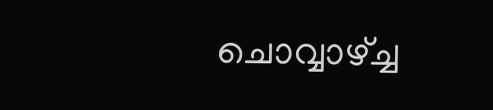ചൊവ്വാഴ്ച്ച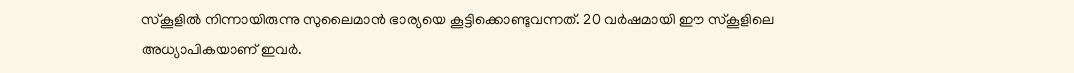സ്‌കൂളില്‍ നിന്നായിരുന്നു സുലൈമാന്‍ ഭാര്യയെ കൂട്ടിക്കൊണ്ടുവന്നത്. 20 വര്‍ഷമായി ഈ സ്‌കൂളിലെ അധ്യാപികയാണ് ഇവര്‍.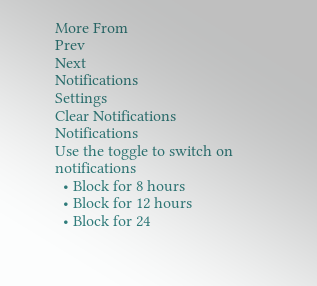More From
Prev
Next
Notifications
Settings
Clear Notifications
Notifications
Use the toggle to switch on notifications
  • Block for 8 hours
  • Block for 12 hours
  • Block for 24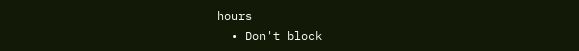hours
  • Don't block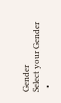Gender
Select your Gender
  •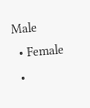Male
  • Female
  •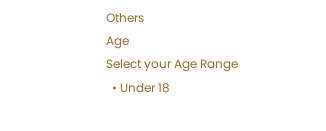Others
Age
Select your Age Range
  • Under 18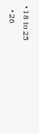• 18 to 25
  • 26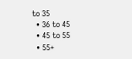to 35
  • 36 to 45
  • 45 to 55
  • 55+